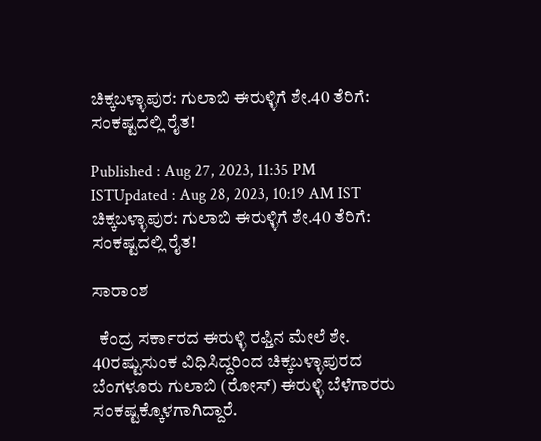ಚಿಕ್ಕಬಳ್ಳಾಪುರ: ಗುಲಾಬಿ ಈರುಳ್ಳಿಗೆ ಶೇ.40 ತೆರಿಗೆ: ಸಂಕಷ್ಟದಲ್ಲಿ ರೈತ!

Published : Aug 27, 2023, 11:35 PM ISTUpdated : Aug 28, 2023, 10:19 AM IST
ಚಿಕ್ಕಬಳ್ಳಾಪುರ: ಗುಲಾಬಿ ಈರುಳ್ಳಿಗೆ ಶೇ.40 ತೆರಿಗೆ: ಸಂಕಷ್ಟದಲ್ಲಿ ರೈತ!

ಸಾರಾಂಶ

  ಕೆಂದ್ರ ಸರ್ಕಾರದ ಈರುಳ್ಳಿ ರಫ್ತಿನ ಮೇಲೆ ಶೇ. 40ರಷ್ಟುಸುಂಕ ವಿಧಿಸಿದ್ದರಿಂದ ಚಿಕ್ಕಬಳ್ಳಾಪುರದ ಬೆಂಗಳೂರು ಗುಲಾಬಿ (ರೋಸ್‌) ಈರುಳ್ಳಿ ಬೆಳೆಗಾರರು ಸಂಕಷ್ಟಕ್ಕೊಳಗಾಗಿದ್ದಾರೆ.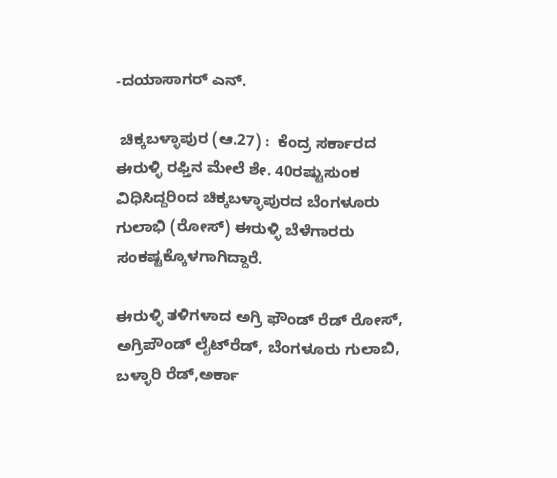-ದಯಾಸಾಗರ್‌ ಎನ್‌.

 ಚಿಕ್ಕಬಳ್ಳಾಪುರ (ಆ.27) :  ಕೆಂದ್ರ ಸರ್ಕಾರದ ಈರುಳ್ಳಿ ರಫ್ತಿನ ಮೇಲೆ ಶೇ. 40ರಷ್ಟುಸುಂಕ ವಿಧಿಸಿದ್ದರಿಂದ ಚಿಕ್ಕಬಳ್ಳಾಪುರದ ಬೆಂಗಳೂರು ಗುಲಾಭಿ (ರೋಸ್‌) ಈರುಳ್ಳಿ ಬೆಳೆಗಾರರು ಸಂಕಷ್ಟಕ್ಕೊಳಗಾಗಿದ್ದಾರೆ.

ಈರುಳ್ಳಿ ತಳಿಗಳಾದ ಅಗ್ರಿ ಫೌಂಡ್‌ ರೆಡ್‌ ರೋಸ್‌, ಅಗ್ರಿಪೌಂಡ್‌ ಲೈಟ್‌ರೆಡ್‌, ಬೆಂಗಳೂರು ಗುಲಾಬಿ, ಬಳ್ಳಾರಿ ರೆಡ್‌,ಅರ್ಕಾ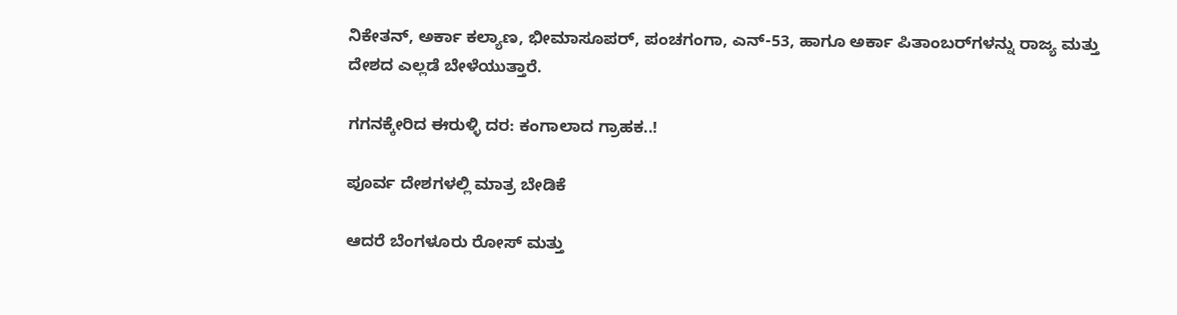ನಿಕೇತನ್‌, ಅರ್ಕಾ ಕಲ್ಯಾಣ, ಭೀಮಾಸೂಪರ್‌, ಪಂಚಗಂಗಾ, ಎನ್‌-53, ಹಾಗೂ ಅರ್ಕಾ ಪಿತಾಂಬರ್‌ಗಳನ್ನು ರಾಜ್ಯ ಮತ್ತು ದೇಶದ ಎಲ್ಲಡೆ ಬೇಳೆಯುತ್ತಾರೆ.

ಗಗನಕ್ಕೇರಿದ ಈರುಳ್ಳಿ ದರ: ಕಂಗಾಲಾದ ಗ್ರಾಹಕ..!

ಪೂರ್ವ ದೇಶಗಳಲ್ಲಿ ಮಾತ್ರ ಬೇಡಿಕೆ

ಆದರೆ ಬೆಂಗಳೂರು ರೋಸ್‌ ಮತ್ತು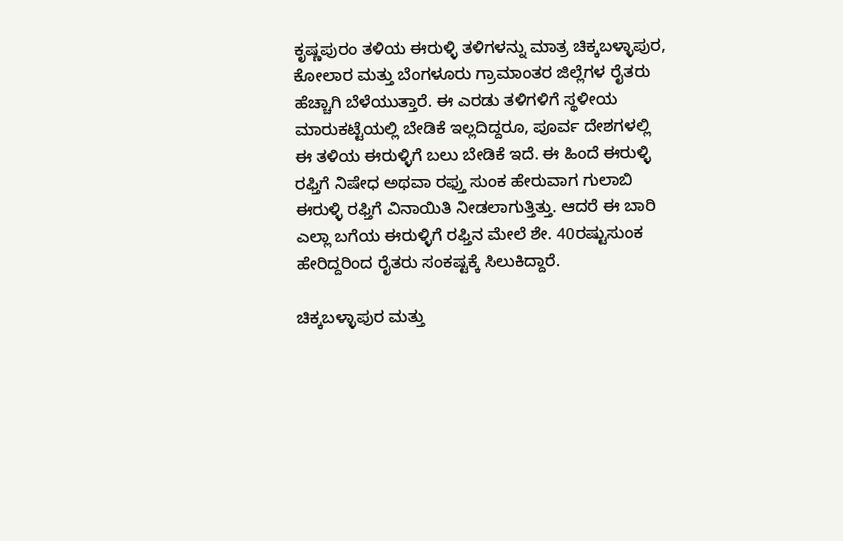ಕೃಷ್ಣಪುರಂ ತಳಿಯ ಈರುಳ್ಳಿ ತಳಿಗಳನ್ನು ಮಾತ್ರ ಚಿಕ್ಕಬಳ್ಳಾಪುರ, ಕೋಲಾರ ಮತ್ತು ಬೆಂಗಳೂರು ಗ್ರಾಮಾಂತರ ಜಿಲ್ಲೆಗಳ ರೈತರು ಹೆಚ್ಚಾಗಿ ಬೆಳೆಯುತ್ತಾರೆ. ಈ ಎರಡು ತಳಿಗಳಿಗೆ ಸ್ಥಳೀಯ ಮಾರುಕಟ್ಟೆಯಲ್ಲಿ ಬೇಡಿಕೆ ಇಲ್ಲದಿದ್ದರೂ, ಪೂರ್ವ ದೇಶಗಳಲ್ಲಿ ಈ ತಳಿಯ ಈರುಳ್ಳಿಗೆ ಬಲು ಬೇಡಿಕೆ ಇದೆ. ಈ ಹಿಂದೆ ಈರುಳ್ಳಿ ರಫ್ತಿಗೆ ನಿಷೇಧ ಅಥವಾ ರಫ್ತು ಸುಂಕ ಹೇರುವಾಗ ಗುಲಾಬಿ ಈರುಳ್ಳಿ ರಫ್ತಿಗೆ ವಿನಾಯಿತಿ ನೀಡಲಾಗುತ್ತಿತ್ತು. ಆದರೆ ಈ ಬಾರಿ ಎಲ್ಲಾ ಬಗೆಯ ಈರುಳ್ಳಿಗೆ ರಫ್ತಿನ ಮೇಲೆ ಶೇ. 40ರಷ್ಟುಸುಂಕ ಹೇರಿದ್ದರಿಂದ ರೈತರು ಸಂಕಷ್ಟಕ್ಕೆ ಸಿಲುಕಿದ್ದಾರೆ.

ಚಿಕ್ಕಬಳ್ಳಾಪುರ ಮತ್ತು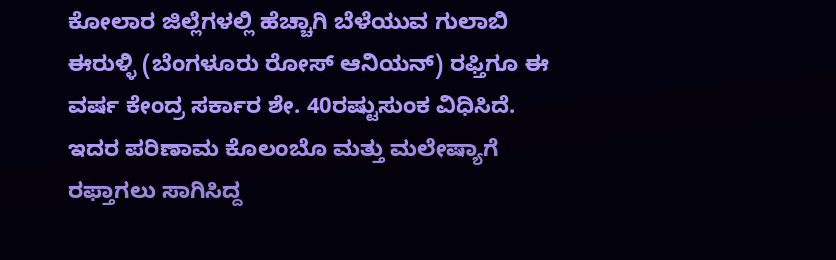ಕೋಲಾರ ಜಿಲ್ಲೆಗಳಲ್ಲಿ ಹೆಚ್ಚಾಗಿ ಬೆಳೆಯುವ ಗುಲಾಬಿ ಈರುಳ್ಳಿ (ಬೆಂಗಳೂರು ರೋಸ್‌ ಆನಿಯನ್‌) ರಫ್ತಿಗೂ ಈ ವರ್ಷ ಕೇಂದ್ರ ಸರ್ಕಾರ ಶೇ. 40ರಷ್ಟುಸುಂಕ ವಿಧಿಸಿದೆ. ಇದರ ಪರಿಣಾಮ ಕೊಲಂಬೊ ಮತ್ತು ಮಲೇಷ್ಯಾಗೆ ರಫ್ತಾಗಲು ಸಾಗಿಸಿದ್ದ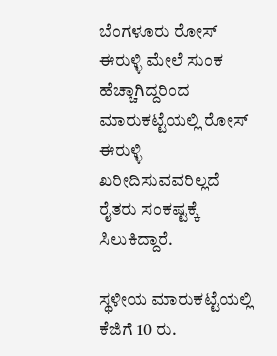ಬೆಂಗಳೂರು ರೋಸ್‌ ಈರುಳ್ಳಿ ಮೇಲೆ ಸುಂಕ ಹೆಚ್ಚಾಗಿದ್ದರಿಂದ ಮಾರುಕಟ್ಟೆಯಲ್ಲಿ ರೋಸ್‌ ಈರುಳ್ಳಿ ಖರೀದಿಸುವವರಿಲ್ಲದೆ ರೈತರು ಸಂಕಷ್ಟಕ್ಕೆ ಸಿಲುಕಿದ್ದಾರೆ.

ಸ್ಥಳೀಯ ಮಾರುಕಟ್ಟೆಯಲ್ಲಿ ಕೆಜಿಗೆ 10 ರು.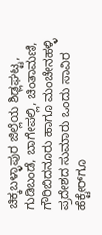ಚಿಕ್ಕಬಳ್ಳಾಪುರ ಜಿಲ್ಲೆಯ ಶಿಢ್ಲಘಟ್ಟ, ಗುಡಿಬಂಡೆ, ಬಾಗೇಪಲ್ಲಿ, ಚಿಂತಾಮಣಿ, ಗೌರಿಬಿದನೂರು ಹಾಗೂ ಮಂಚೇನಹಳ್ಳಿ ಪ್ರದೇಶದ ಸುಮಾರು ಒಂದು ಸಾವಿರ ಹೆಕ್ಟೇರ್‌ಗೂ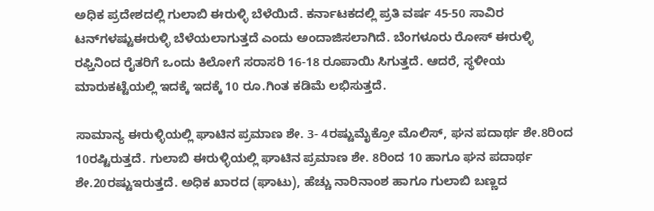ಅಧಿಕ ಪ್ರದೇಶದಲ್ಲಿ ಗುಲಾಬಿ ಈರುಳ್ಳಿ ಬೆಳೆಯಿದೆ. ಕರ್ನಾಟಕದಲ್ಲಿ ಪ್ರತಿ ವರ್ಷ 45-50 ಸಾವಿರ ಟನ್‌ಗಳಷ್ಟುಈರುಳ್ಳಿ ಬೆಳೆಯಲಾಗುತ್ತದೆ ಎಂದು ಅಂದಾಜಿಸಲಾಗಿದೆ. ಬೆಂಗಳೂರು ರೋಸ್‌ ಈರುಳ್ಳಿ ರಫ್ತಿನಿಂದ ರೈತರಿಗೆ ಒಂದು ಕಿಲೋಗೆ ಸರಾಸರಿ 16-18 ರೂಪಾಯಿ ಸಿಗುತ್ತದೆ. ಆದರೆ, ಸ್ಥಳೀಯ ಮಾರುಕಟ್ಟೆಯಲ್ಲಿ ಇದಕ್ಕೆ ಇದಕ್ಕೆ 10 ರೂ.ಗಿಂತ ಕಡಿಮೆ ಲಭಿಸುತ್ತದೆ.

ಸಾಮಾನ್ಯ ಈರುಳ್ಳಿಯಲ್ಲಿ ಘಾಟಿನ ಪ್ರಮಾಣ ಶೇ. 3- 4ರಷ್ಟುಮೈಕ್ರೋ ಮೊಲಿಸ್‌, ಘನ ಪದಾರ್ಥ ಶೇ.8ರಿಂದ 10ರಷ್ಟಿರುತ್ತದೆ. ಗುಲಾಬಿ ಈರುಳ್ಳಿಯಲ್ಲಿ ಘಾಟಿನ ಪ್ರಮಾಣ ಶೇ. 8ರಿಂದ 10 ಹಾಗೂ ಘನ ಪದಾರ್ಥ ಶೇ.20ರಷ್ಟುಇರುತ್ತದೆ. ಅಧಿಕ ಖಾರದ (ಘಾಟು), ಹೆಚ್ಚು ನಾರಿನಾಂಶ ಹಾಗೂ ಗುಲಾಬಿ ಬಣ್ಣದ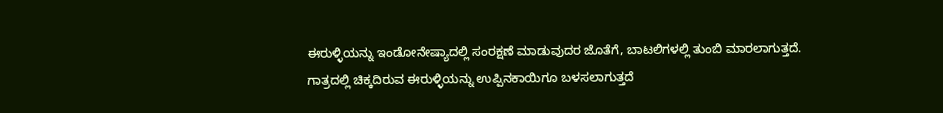ಈರುಳ್ಳಿಯನ್ನು ಇಂಡೋನೇಷ್ಯಾದಲ್ಲಿ ಸಂರಕ್ಷಣೆ ಮಾಡುವುದರ ಜೊತೆಗೆ, ಬಾಟಲಿಗಳಲ್ಲಿ ತುಂಬಿ ಮಾರಲಾಗುತ್ತದೆ. ಗಾತ್ರದಲ್ಲಿ ಚಿಕ್ಕದಿರುವ ಈರುಳ್ಳಿಯನ್ನು ಉಪ್ಪಿನಕಾಯಿಗೂ ಬಳಸಲಾಗುತ್ತದೆ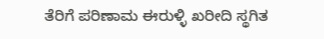ತೆರಿಗೆ ಪರಿಣಾಮ ಈರುಳ್ಳಿ ಖರೀದಿ ಸ್ಥಗಿತ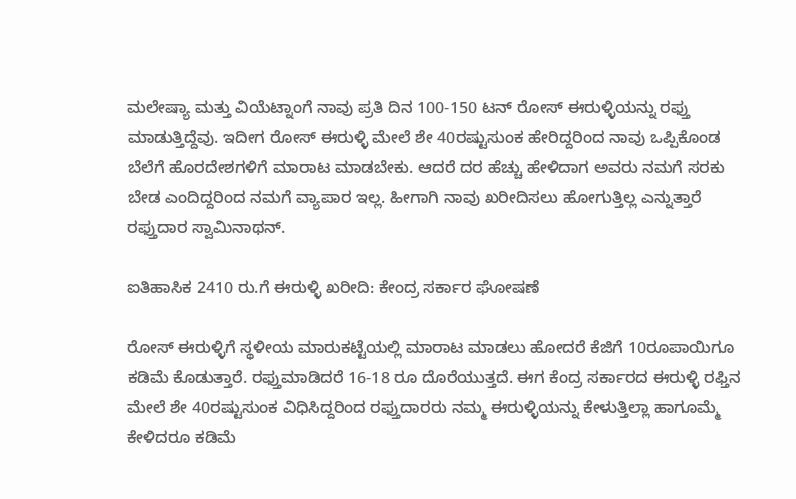ಮಲೇಷ್ಯಾ ಮತ್ತು ವಿಯೆಟ್ನಾಂಗೆ ನಾವು ಪ್ರತಿ ದಿನ 100-150 ಟನ್‌ ರೋಸ್‌ ಈರುಳ್ಳಿಯನ್ನು ರಫ್ತು ಮಾಡುತ್ತಿದ್ದೆವು. ಇದೀಗ ರೋಸ್‌ ಈರುಳ್ಳಿ ಮೇಲೆ ಶೇ 40ರಷ್ಟುಸುಂಕ ಹೇರಿದ್ದರಿಂದ ನಾವು ಒಪ್ಪಿಕೊಂಡ ಬೆಲೆಗೆ ಹೊರದೇಶಗಳಿಗೆ ಮಾರಾಟ ಮಾಡಬೇಕು. ಆದರೆ ದರ ಹೆಚ್ಚು ಹೇಳಿದಾಗ ಅವರು ನಮಗೆ ಸರಕು ಬೇಡ ಎಂದಿದ್ದರಿಂದ ನಮಗೆ ವ್ಯಾಪಾರ ಇಲ್ಲ. ಹೀಗಾಗಿ ನಾವು ಖರೀದಿಸಲು ಹೋಗುತ್ತಿಲ್ಲ ಎನ್ನುತ್ತಾರೆ ರಫ್ತುದಾರ ಸ್ವಾಮಿನಾಥನ್‌.

ಐತಿಹಾಸಿಕ 2410 ರು.ಗೆ ಈರುಳ್ಳಿ ಖರೀದಿ: ಕೇಂದ್ರ ಸರ್ಕಾರ ಘೋಷಣೆ

ರೋಸ್‌ ಈರುಳ್ಳಿಗೆ ಸ್ಥಳೀಯ ಮಾರುಕಟ್ಟೆಯಲ್ಲಿ ಮಾರಾಟ ಮಾಡಲು ಹೋದರೆ ಕೆಜಿಗೆ 10ರೂಪಾಯಿಗೂ ಕಡಿಮೆ ಕೊಡುತ್ತಾರೆ. ರಫ್ತುಮಾಡಿದರೆ 16-18 ರೂ ದೊರೆಯುತ್ತದೆ. ಈಗ ಕೆಂದ್ರ ಸರ್ಕಾರದ ಈರುಳ್ಳಿ ರಫ್ತಿನ ಮೇಲೆ ಶೇ 40ರಷ್ಟುಸುಂಕ ವಿಧಿಸಿದ್ದರಿಂದ ರಫ್ತುದಾರರು ನಮ್ಮ ಈರುಳ್ಳಿಯನ್ನು ಕೇಳುತ್ತಿಲ್ಲಾ ಹಾಗೂಮ್ಮೆ ಕೇಳಿದರೂ ಕಡಿಮೆ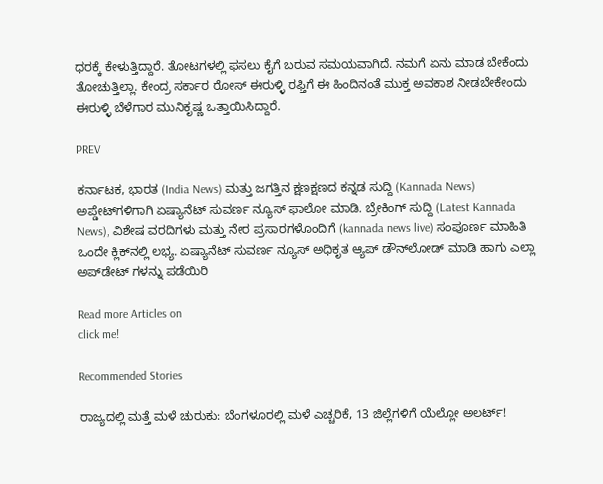ಧರಕ್ಕೆ ಕೇಳುತ್ತಿದ್ದಾರೆ. ತೋಟಗಳಲ್ಲಿ ಫಸಲು ಕೈಗೆ ಬರುವ ಸಮಯವಾಗಿದೆ. ನಮಗೆ ಏನು ಮಾಡ ಬೇಕೆಂದು ತೋಚುತ್ತಿಲ್ಲಾ. ಕೇಂದ್ರ ಸರ್ಕಾರ ರೋಸ್‌ ಈರುಳ್ಳಿ ರಫ್ತಿಗೆ ಈ ಹಿಂದಿನಂತೆ ಮುಕ್ತ ಅವಕಾಶ ನೀಡಬೇಕೇಂದು ಈರುಳ್ಳಿ ಬೆಳೆಗಾರ ಮುನಿಕೃಷ್ಣ ಒತ್ತಾಯಿಸಿದ್ದಾರೆ.

PREV

ಕರ್ನಾಟಕ, ಭಾರತ (India News) ಮತ್ತು ಜಗತ್ತಿನ ಕ್ಷಣಕ್ಷಣದ ಕನ್ನಡ ಸುದ್ದಿ (Kannada News) ಅಪ್ಡೇಟ್‌ಗಳಿಗಾಗಿ ಏಷ್ಯಾನೆಟ್ ಸುವರ್ಣ ನ್ಯೂಸ್‌ ಫಾಲೋ ಮಾಡಿ. ಬ್ರೇಕಿಂಗ್ ಸುದ್ದಿ (Latest Kannada News), ವಿಶೇಷ ವರದಿಗಳು ಮತ್ತು ನೇರ ಪ್ರಸಾರಗಳೊಂದಿಗೆ (kannada news live) ಸಂಪೂರ್ಣ ಮಾಹಿತಿ ಒಂದೇ ಕ್ಲಿಕ್‌ನಲ್ಲಿ ಲಭ್ಯ. ಏಷ್ಯಾನೆಟ್ ಸುವರ್ಣ ನ್ಯೂಸ್ ಅಧಿಕೃತ ಆ್ಯಪ್ ಡೌನ್‌ಲೋಡ್ ಮಾಡಿ ಹಾಗು ಎಲ್ಲಾ ಅಪ್‌ಡೇಟ್ ಗಳನ್ನು ಪಡೆಯಿರಿ

Read more Articles on
click me!

Recommended Stories

ರಾಜ್ಯದಲ್ಲಿ ಮತ್ತೆ ಮಳೆ ಚುರುಕು: ಬೆಂಗಳೂರಲ್ಲಿ ಮಳೆ ಎಚ್ಚರಿಕೆ, 13 ಜಿಲ್ಲೆಗಳಿಗೆ ಯೆಲ್ಲೋ ಅಲರ್ಟ್!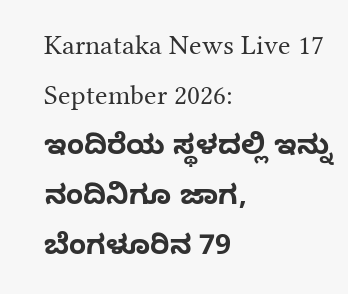Karnataka News Live 17 September 2026: ಇಂದಿರೆಯ ಸ್ಥಳದಲ್ಲಿ ಇನ್ನು ನಂದಿನಿಗೂ ಜಾಗ, ಬೆಂಗಳೂರಿನ 79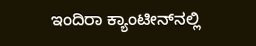ಇಂದಿರಾ ಕ್ಯಾಂಟೀನ್‌ನಲ್ಲಿ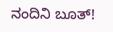ನಂದಿನಿ ಬೂತ್‌!